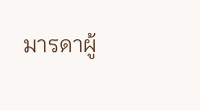มารดาผู้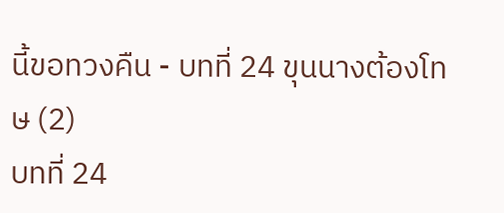นี้ขอทวงคืน - บทที่ 24 ขุนนางต้องโทษ (2)
บทที่ 24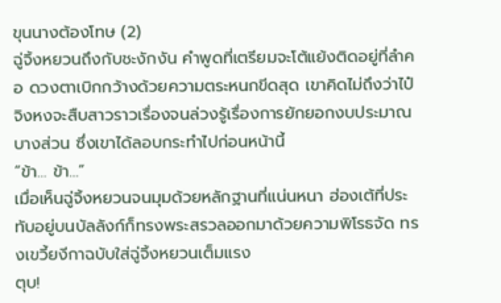ขุนนางต้องโทษ (2)
ฉู่จิ้งหยวนถึงกับชะงักงัน คำพูดที่เตรียมจะโต้แย้งติดอยู่ที่ลำคอ ดวงตาเบิกกว้างด้วยความตระหนกขีดสุด เขาคิดไม่ถึงว่าไป๋จิงหงจะสืบสาวราวเรื่องจนล่วงรู้เรื่องการยักยอกงบประมาณบางส่วน ซึ่งเขาได้ลอบกระทำไปก่อนหน้านี้
“ข้า… ข้า…”
เมื่อเห็นฉู่จิ้งหยวนจนมุมด้วยหลักฐานที่แน่นหนา ฮ่องเต้ที่ประทับอยู่บนบัลลังก์ก็ทรงพระสรวลออกมาด้วยความพิโรธจัด ทรงเขวี้ยงีกาฉบับใส่ฉู่จิ้งหยวนเต็มแรง
ตุบ!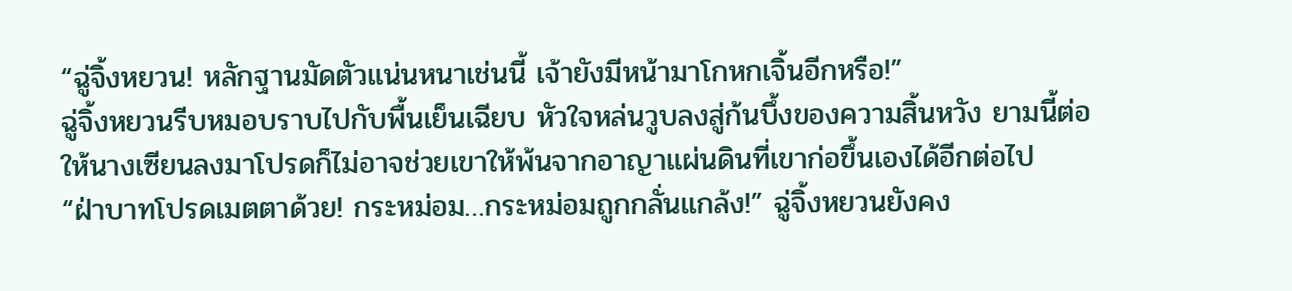“ฉู่จิ้งหยวน! หลักฐานมัดตัวแน่นหนาเช่นนี้ เจ้ายังมีหน้ามาโกหกเจิ้นอีกหรือ!”
ฉู่จิ้งหยวนรีบหมอบราบไปกับพื้นเย็นเฉียบ หัวใจหล่นวูบลงสู่ก้นบึ้งของความสิ้นหวัง ยามนี้ต่อให้นางเซียนลงมาโปรดก็ไม่อาจช่วยเขาให้พ้นจากอาญาแผ่นดินที่เขาก่อขึ้นเองได้อีกต่อไป
“ฝ่าบาทโปรดเมตตาด้วย! กระหม่อม…กระหม่อมถูกกลั่นแกล้ง!” ฉู่จิ้งหยวนยังคง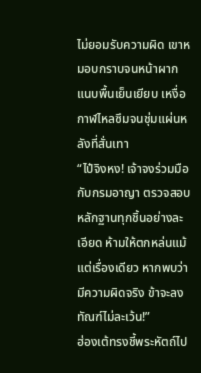ไม่ยอมรับความผิด เขาหมอบกราบจนหน้าผากแนบพื้นเย็นเยียบ เหงื่อกาฬไหลซึมจนชุ่มแผ่นหลังที่สั่นเทา
“ไป๋จิงหง! เจ้าจงร่วมมือกับกรมอาญา ตรวจสอบหลักฐานทุกชิ้นอย่างละเอียด ห้ามให้ตกหล่นแม้แต่เรื่องเดียว หากพบว่ามีความผิดจริง ข้าจะลงทัณฑ์ไม่ละเว้น!”
ฮ่องเต้ทรงชี้พระหัตถ์ไป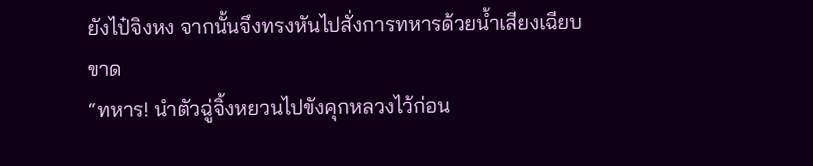ยังไป๋จิงหง จากนั้นจึงทรงหันไปสั่งการทหารด้วยน้ำเสียงเฉียบขาด
“ทหาร! นำตัวฉู่จิ้งหยวนไปขังคุกหลวงไว้ก่อน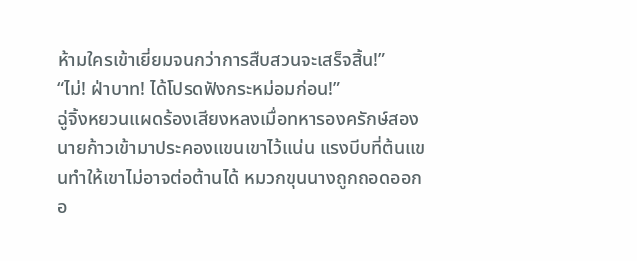ห้ามใครเข้าเยี่ยมจนกว่าการสืบสวนจะเสร็จสิ้น!”
“ไม่! ฝ่าบาท! ได้โปรดฟังกระหม่อมก่อน!”
ฉู่จิ้งหยวนแผดร้องเสียงหลงเมื่อทหารองครักษ์สองนายก้าวเข้ามาประคองแขนเขาไว้แน่น แรงบีบที่ต้นแขนทำให้เขาไม่อาจต่อต้านได้ หมวกขุนนางถูกถอดออกอ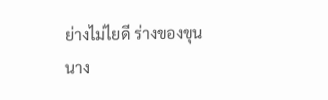ย่างไม่ไยดี ร่างของขุนนาง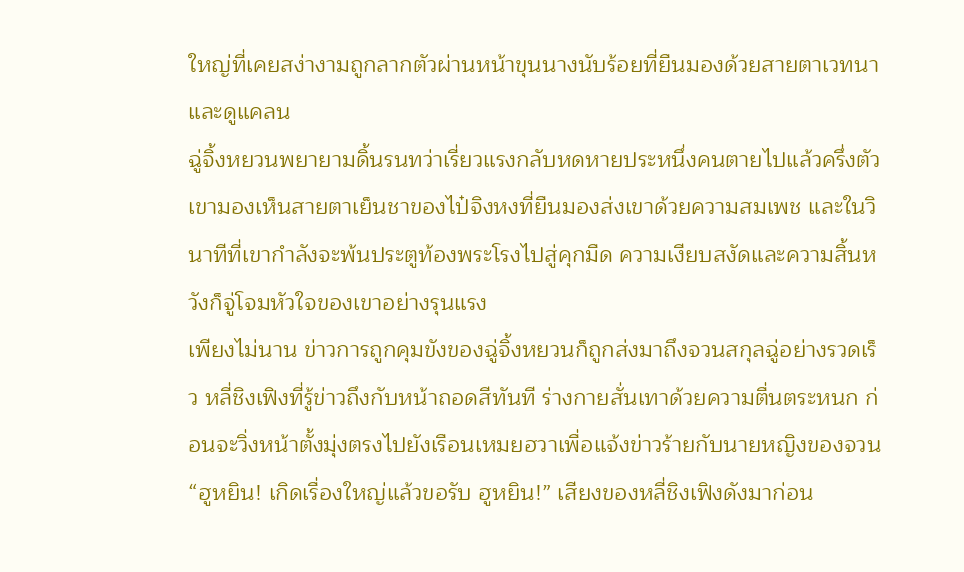ใหญ่ที่เคยสง่างามถูกลากตัวผ่านหน้าขุนนางนับร้อยที่ยืนมองด้วยสายตาเวทนาและดูแคลน
ฉู่จิ้งหยวนพยายามดิ้นรนทว่าเรี่ยวแรงกลับหดหายประหนึ่งคนตายไปแล้วครึ่งตัว เขามองเห็นสายตาเย็นชาของไป๋จิงหงที่ยืนมองส่งเขาด้วยความสมเพช และในวินาทีที่เขากำลังจะพ้นประตูท้องพระโรงไปสู่คุกมืด ความเงียบสงัดและความสิ้นหวังก็จู่โจมหัวใจของเขาอย่างรุนแรง
เพียงไม่นาน ข่าวการถูกคุมขังของฉู่จิ้งหยวนก็ถูกส่งมาถึงจวนสกุลฉู่อย่างรวดเร็ว หลี่ชิงเฟิงที่รู้ข่าวถึงกับหน้าถอดสีทันที ร่างกายสั่นเทาด้วยความตื่นตระหนก ก่อนจะวิ่งหน้าตั้งมุ่งตรงไปยังเรือนเหมยฮวาเพื่อแจ้งข่าวร้ายกับนายหญิงของจวน
“ฮูหยิน! เกิดเรื่องใหญ่แล้วขอรับ ฮูหยิน!” เสียงของหลี่ชิงเฟิงดังมาก่อน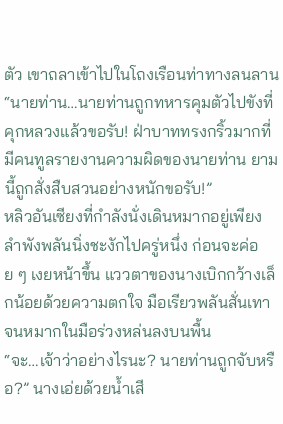ตัว เขาถลาเข้าไปในโถงเรือนท่าทางลนลาน
“นายท่าน…นายท่านถูกทหารคุมตัวไปขังที่คุกหลวงแล้วขอรับ! ฝ่าบาททรงกริ้วมากที่มีคนทูลรายงานความผิดของนายท่าน ยามนี้ถูกสั่งสืบสวนอย่างหนักขอรับ!”
หลิวอันเซียงที่กำลังนั่งเดินหมากอยู่เพียงลำพังพลันนิ่งชะงักไปครู่หนึ่ง ก่อนจะค่อย ๆ เงยหน้าขึ้น แววตาของนางเบิกกว้างเล็กน้อยด้วยความตกใจ มือเรียวพลันสั่นเทาจนหมากในมือร่วงหล่นลงบนพื้น
“จะ…เจ้าว่าอย่างไรนะ? นายท่านถูกจับหรือ?” นางเอ่ยด้วยน้ำเสี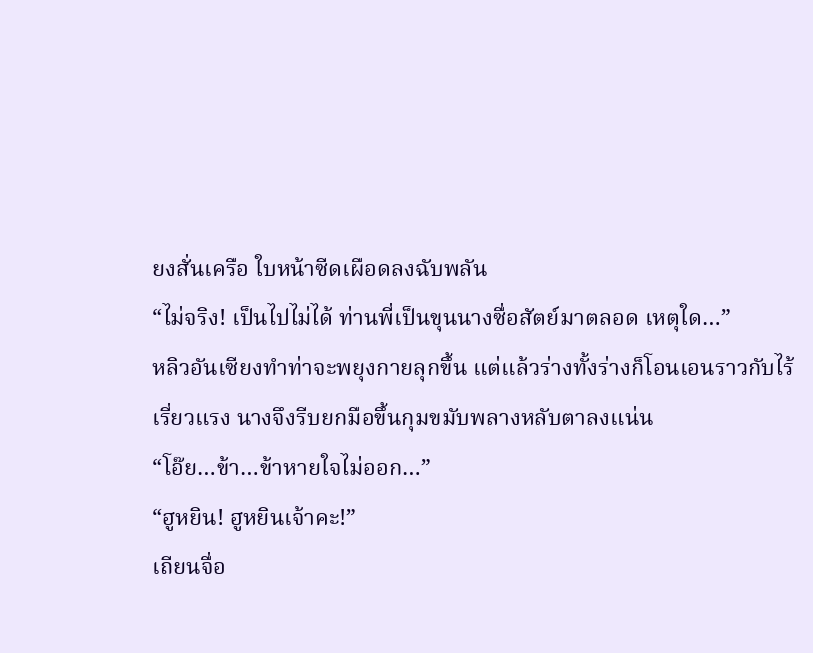ยงสั่นเครือ ใบหน้าซีดเผือดลงฉับพลัน
“ไม่จริง! เป็นไปไม่ได้ ท่านพี่เป็นขุนนางซื่อสัตย์มาตลอด เหตุใด…”
หลิวอันเซียงทำท่าจะพยุงกายลุกขึ้น แต่แล้วร่างทั้งร่างก็โอนเอนราวกับไร้เรี่ยวแรง นางจึงรีบยกมือขึ้นกุมขมับพลางหลับตาลงแน่น
“โอ๊ย…ข้า…ข้าหายใจไม่ออก…”
“ฮูหยิน! ฮูหยินเจ้าคะ!”
เถียนจื่อ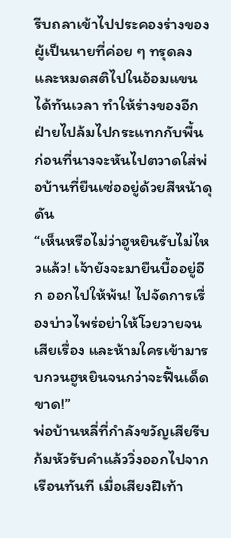รีบถลาเข้าไปประคองร่างของผู้เป็นนายที่ค่อย ๆ ทรุดลงและหมดสติไปในอ้อมแขนได้ทันเวลา ทำให้ร่างของอีกฝ่ายไปล้มไปกระแทกกับพื้น ก่อนที่นางจะหันไปตวาดใส่พ่อบ้านที่ยืนเซ่ออยู่ด้วยสีหน้าดุดัน
“เห็นหรือไม่ว่าฮูหยินรับไม่ไหวแล้ว! เจ้ายังจะมายืนบื้ออยู่อีก ออกไปให้พ้น! ไปจัดการเรื่องบ่าวไพร่อย่าให้โวยวายจนเสียเรื่อง และห้ามใครเข้ามารบกวนฮูหยินจนกว่าจะฟื้นเด็ดขาด!”
พ่อบ้านหลี่ที่กำลังขวัญเสียรีบก้มหัวรับคำแล้ววิ่งออกไปจากเรือนทันที เมื่อเสียงฝีเท้า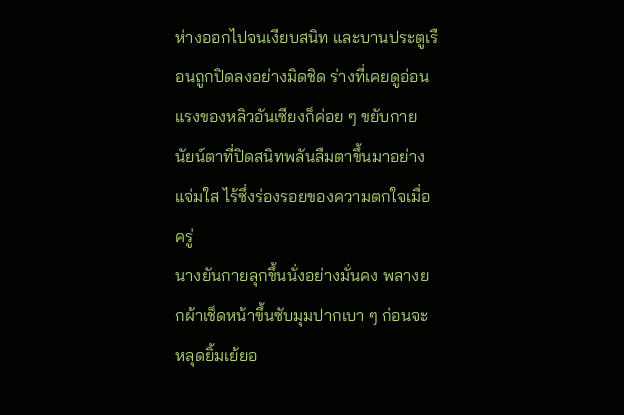ห่างออกไปจนเงียบสนิท และบานประตูเรือนถูกปิดลงอย่างมิดชิด ร่างที่เคยดูอ่อนแรงของหลิวอันเซียงก็ค่อย ๆ ขยับกาย นัยน์ตาที่ปิดสนิทพลันลืมตาขึ้นมาอย่างแจ่มใส ไร้ซึ่งร่องรอยของความตกใจเมื่อครู่
นางยันกายลุกขึ้นนั่งอย่างมั่นคง พลางยกผ้าเช็ดหน้าขึ้นซับมุมปากเบา ๆ ก่อนจะหลุดยิ้มเย้ยอ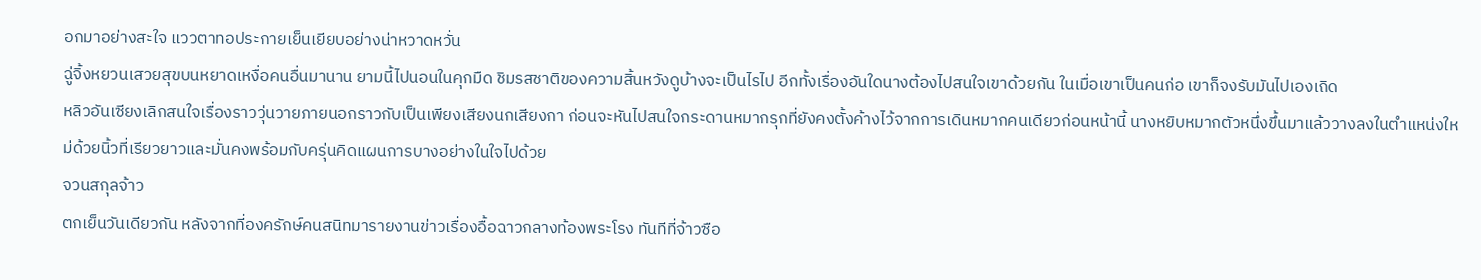อกมาอย่างสะใจ แววตาทอประกายเย็นเยียบอย่างน่าหวาดหวั่น
ฉู่จิ้งหยวนเสวยสุขบนหยาดเหงื่อคนอื่นมานาน ยามนี้ไปนอนในคุกมืด ชิมรสชาติของความสิ้นหวังดูบ้างจะเป็นไรไป อีกทั้งเรื่องอันใดนางต้องไปสนใจเขาด้วยกัน ในเมื่อเขาเป็นคนก่อ เขาก็จงรับมันไปเองเถิด
หลิวอันเซียงเลิกสนใจเรื่องราววุ่นวายภายนอกราวกับเป็นเพียงเสียงนกเสียงกา ก่อนจะหันไปสนใจกระดานหมากรุกที่ยังคงตั้งค้างไว้จากการเดินหมากคนเดียวก่อนหน้านี้ นางหยิบหมากตัวหนึ่งขึ้นมาแล้ววางลงในตำแหน่งใหม่ด้วยนิ้วที่เรียวยาวและมั่นคงพร้อมกับครุ่นคิดแผนการบางอย่างในใจไปด้วย
จวนสกุลจ้าว
ตกเย็นวันเดียวกัน หลังจากที่องครักษ์คนสนิทมารายงานข่าวเรื่องอื้อฉาวกลางท้องพระโรง ทันทีที่จ้าวซือ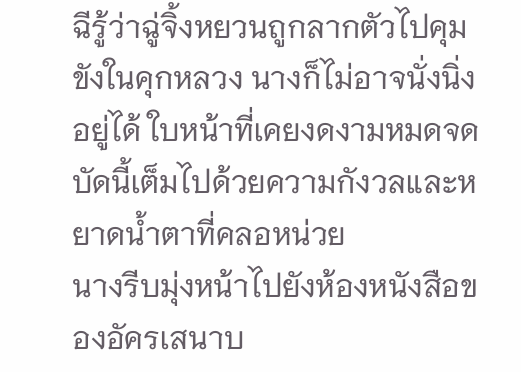ฉีรู้ว่าฉู่จิ้งหยวนถูกลากตัวไปคุมขังในคุกหลวง นางก็ไม่อาจนั่งนิ่งอยู่ได้ ใบหน้าที่เคยงดงามหมดจดบัดนี้เต็มไปด้วยความกังวลและหยาดน้ำตาที่คลอหน่วย
นางรีบมุ่งหน้าไปยังห้องหนังสือของอัครเสนาบ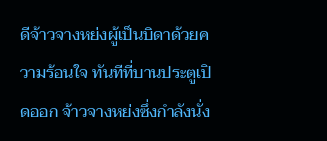ดีจ้าวจางหย่งผู้เป็นบิดาด้วยความร้อนใจ ทันทีที่บานประตูเปิดออก จ้าวจางหย่งซึ่งกำลังนั่ง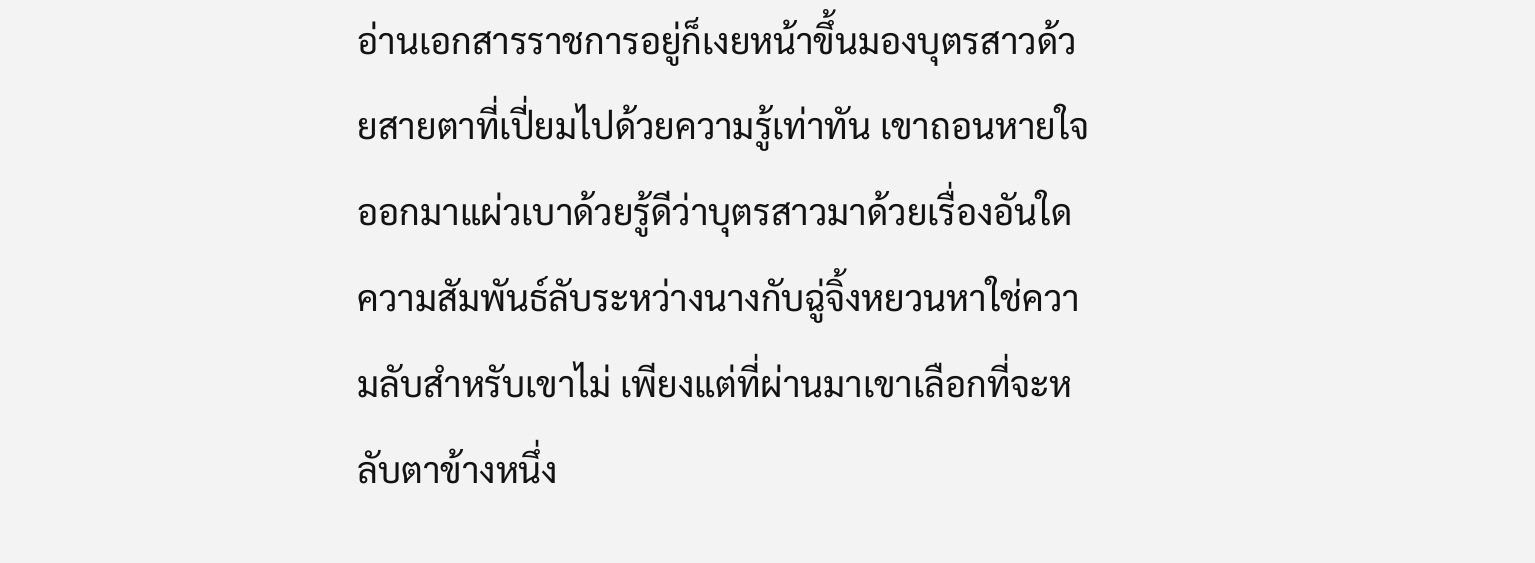อ่านเอกสารราชการอยู่ก็เงยหน้าขึ้นมองบุตรสาวด้วยสายตาที่เปี่ยมไปด้วยความรู้เท่าทัน เขาถอนหายใจออกมาแผ่วเบาด้วยรู้ดีว่าบุตรสาวมาด้วยเรื่องอันใด
ความสัมพันธ์ลับระหว่างนางกับฉู่จิ้งหยวนหาใช่ความลับสำหรับเขาไม่ เพียงแต่ที่ผ่านมาเขาเลือกที่จะหลับตาข้างหนึ่ง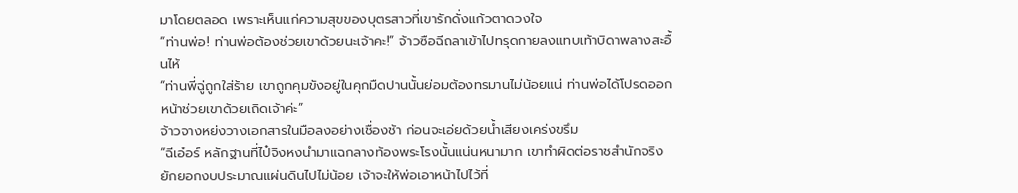มาโดยตลอด เพราะเห็นแก่ความสุขของบุตรสาวที่เขารักดั่งแก้วตาดวงใจ
“ท่านพ่อ! ท่านพ่อต้องช่วยเขาด้วยนะเจ้าคะ!” จ้าวซือฉีถลาเข้าไปทรุดกายลงแทบเท้าบิดาพลางสะอื้นไห้
“ท่านพี่ฉู่ถูกใส่ร้าย เขาถูกคุมขังอยู่ในคุกมืดปานนั้นย่อมต้องทรมานไม่น้อยแน่ ท่านพ่อได้โปรดออกหน้าช่วยเขาด้วยเถิดเจ้าค่ะ”
จ้าวจางหย่งวางเอกสารในมือลงอย่างเชื่องช้า ก่อนจะเอ่ยด้วยน้ำเสียงเคร่งขรึม
“ฉีเอ๋อร์ หลักฐานที่ไป๋จิงหงนำมาแฉกลางท้องพระโรงนั้นแน่นหนามาก เขาทำผิดต่อราชสำนักจริง ยักยอกงบประมาณแผ่นดินไปไม่น้อย เจ้าจะให้พ่อเอาหน้าไปไว้ที่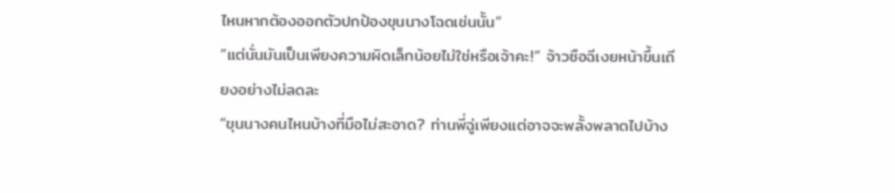ไหนหากต้องออกตัวปกป้องขุนนางโฉดเช่นนั้น”
“แต่นั่นมันเป็นเพียงความผิดเล็กน้อยไม่ใช่หรือเจ้าคะ!” จ้าวซือฉีเงยหน้าขึ้นเถียงอย่างไม่ลดละ
“ขุนนางคนไหนบ้างที่มือไม่สะอาด? ท่านพี่ฉู่เพียงแต่อาจจะพลั้งพลาดไปบ้าง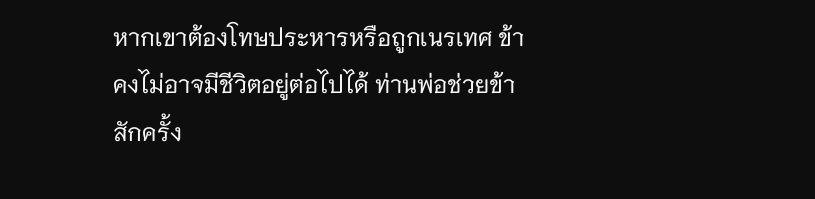หากเขาต้องโทษประหารหรือถูกเนรเทศ ข้าคงไม่อาจมีชีวิตอยู่ต่อไปได้ ท่านพ่อช่วยข้าสักครั้ง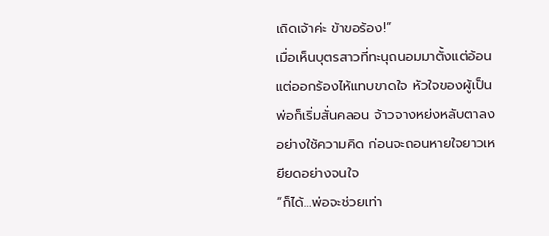เถิดเจ้าค่ะ ข้าขอร้อง!”
เมื่อเห็นบุตรสาวที่ทะนุถนอมมาตั้งแต่อ้อนแต่ออกร้องไห้แทบขาดใจ หัวใจของผู้เป็นพ่อก็เริ่มสั่นคลอน จ้าวจางหย่งหลับตาลงอย่างใช้ความคิด ก่อนจะถอนหายใจยาวเหยียดอย่างจนใจ
“ก็ได้…พ่อจะช่วยเท่า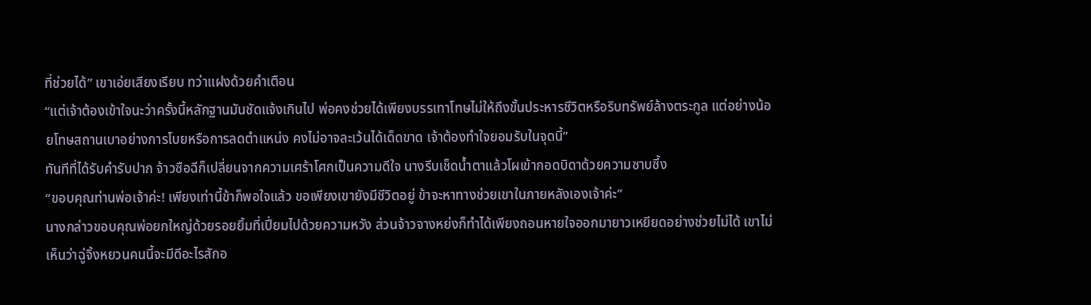ที่ช่วยได้” เขาเอ่ยเสียงเรียบ ทว่าแฝงด้วยคำเตือน
“แต่เจ้าต้องเข้าใจนะว่าครั้งนี้หลักฐานมันชัดแจ้งเกินไป พ่อคงช่วยได้เพียงบรรเทาโทษไม่ให้ถึงขั้นประหารชีวิตหรือริบทรัพย์ล้างตระกูล แต่อย่างน้อยโทษสถานเบาอย่างการโบยหรือการลดตำแหน่ง คงไม่อาจละเว้นได้เด็ดขาด เจ้าต้องทำใจยอมรับในจุดนี้”
ทันทีที่ได้รับคำรับปาก จ้าวซือฉีก็เปลี่ยนจากความเศร้าโศกเป็นความดีใจ นางรีบเช็ดน้ำตาแล้วโผเข้ากอดบิดาด้วยความซาบซึ้ง
“ขอบคุณท่านพ่อเจ้าค่ะ! เพียงเท่านี้ข้าก็พอใจแล้ว ขอเพียงเขายังมีชีวิตอยู่ ข้าจะหาทางช่วยเขาในภายหลังเองเจ้าค่ะ”
นางกล่าวขอบคุณพ่อยกใหญ่ด้วยรอยยิ้มที่เปี่ยมไปด้วยความหวัง ส่วนจ้าวจางหย่งก็ทำได้เพียงถอนหายใจออกมายาวเหยียดอย่างช่วยไม่ได้ เขาไม่เห็นว่าฉู่จิ้งหยวนคนนี้จะมีดีอะไรสักอ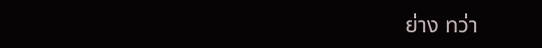ย่าง ทว่า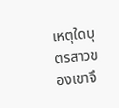เหตุใดบุตรสาวของเขาจึ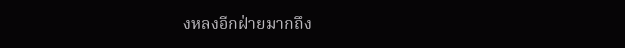งหลงอีกฝ่ายมากถึง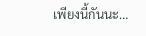เพียงนี้กันนะ…